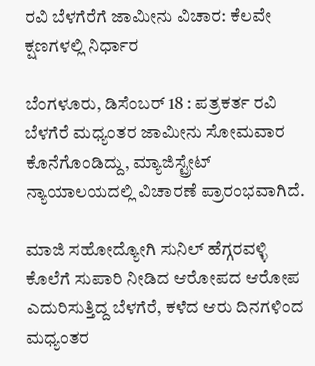ರವಿ ಬೆಳಗೆರೆಗೆ ಜಾಮೀನು ವಿಚಾರ: ಕೆಲವೇ ಕ್ಷಣಗಳಲ್ಲಿ ನಿರ್ಧಾರ

ಬೆಂಗಳೂರು, ಡಿಸೆಂಬರ್ 18 : ಪತ್ರಕರ್ತ ರವಿ ಬೆಳಗೆರೆ ಮಧ್ಯಂತರ ಜಾಮೀನು ಸೋಮವಾರ ಕೊನೆಗೊಂಡಿದ್ದು, ಮ್ಯಾಜಿಸ್ಟ್ರೇಟ್ ನ್ಯಾಯಾಲಯದಲ್ಲಿ ವಿಚಾರಣೆ ಪ್ರಾರಂಭವಾಗಿದೆ.

ಮಾಜಿ ಸಹೋದ್ಯೋಗಿ ಸುನಿಲ್ ಹೆಗ್ಗರವಳ್ಳಿ ಕೊಲೆಗೆ ಸುಪಾರಿ ನೀಡಿದ ಆರೋಪದ ಆರೋಪ ಎದುರಿಸುತ್ತಿದ್ದ ಬೆಳಗೆರೆ, ಕಳೆದ ಆರು ದಿನಗಳಿಂದ ಮಧ್ಯಂತರ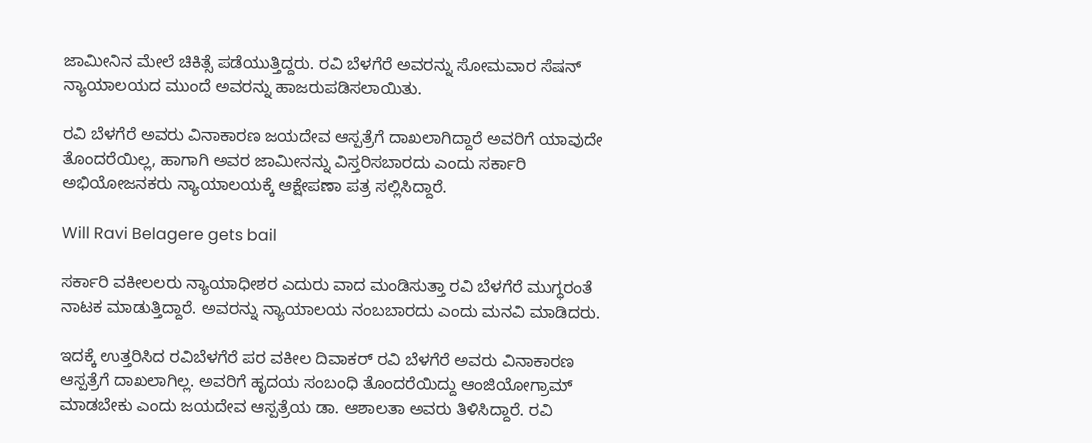ಜಾಮೀನಿನ ಮೇಲೆ ಚಿಕಿತ್ಸೆ ಪಡೆಯುತ್ತಿದ್ದರು. ರವಿ ಬೆಳಗೆರೆ ಅವರನ್ನು ಸೋಮವಾರ ಸೆಷನ್ ನ್ಯಾಯಾಲಯದ ಮುಂದೆ ಅವರನ್ನು ಹಾಜರುಪಡಿಸಲಾಯಿತು.

ರವಿ ಬೆಳಗೆರೆ ಅವರು ವಿನಾಕಾರಣ ಜಯದೇವ ಆಸ್ಪತ್ರೆಗೆ ದಾಖಲಾಗಿದ್ದಾರೆ ಅವರಿಗೆ ಯಾವುದೇ ತೊಂದರೆಯಿಲ್ಲ, ಹಾಗಾಗಿ ಅವರ ಜಾಮೀನನ್ನು ವಿಸ್ತರಿಸಬಾರದು ಎಂದು ಸರ್ಕಾರಿ ಅಭಿಯೋಜನಕರು ನ್ಯಾಯಾಲಯಕ್ಕೆ ಆಕ್ಷೇಪಣಾ ಪತ್ರ ಸಲ್ಲಿಸಿದ್ದಾರೆ.

Will Ravi Belagere gets bail

ಸರ್ಕಾರಿ ವಕೀಲಲರು ನ್ಯಾಯಾಧೀಶರ ಎದುರು ವಾದ ಮಂಡಿಸುತ್ತಾ ರವಿ ಬೆಳಗೆರೆ ಮುಗ್ಧರಂತೆ ನಾಟಕ ಮಾಡುತ್ತಿದ್ದಾರೆ. ಅವರನ್ನು ನ್ಯಾಯಾಲಯ ನಂಬಬಾರದು ಎಂದು ಮನವಿ ಮಾಡಿದರು.

ಇದಕ್ಕೆ ಉತ್ತರಿಸಿದ ರವಿಬೆಳಗೆರೆ ಪರ ವಕೀಲ ದಿವಾಕರ್ ರವಿ ಬೆಳಗೆರೆ ಅವರು ವಿನಾಕಾರಣ ಆಸ್ಪತ್ರೆಗೆ ದಾಖಲಾಗಿಲ್ಲ. ಅವರಿಗೆ ಹೃದಯ ಸಂಬಂಧಿ ತೊಂದರೆಯಿದ್ದು ಆಂಜಿಯೋಗ್ರಾಮ್ ಮಾಡಬೇಕು ಎಂದು ಜಯದೇವ ಆಸ್ಪತ್ರೆಯ ಡಾ. ಆಶಾಲತಾ ಅವರು ತಿಳಿಸಿದ್ದಾರೆ. ರವಿ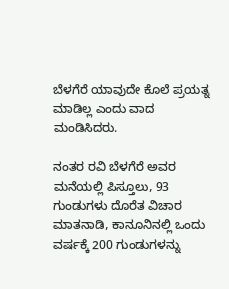ಬೆಳಗೆರೆ ಯಾವುದೇ ಕೊಲೆ ಪ್ರಯತ್ನ ಮಾಡಿಲ್ಲ ಎಂದು ವಾದ ಮಂಡಿಸಿದರು.

ನಂತರ ರವಿ ಬೆಳಗೆರೆ ಅವರ ಮನೆಯಲ್ಲಿ ಪಿಸ್ತೂಲು, 93 ಗುಂಡುಗಳು ದೊರೆತ ವಿಚಾರ ಮಾತನಾಡಿ, ಕಾನೂನಿನಲ್ಲಿ ಒಂದು ವರ್ಷಕ್ಕೆ 200 ಗುಂಡುಗಳನ್ನು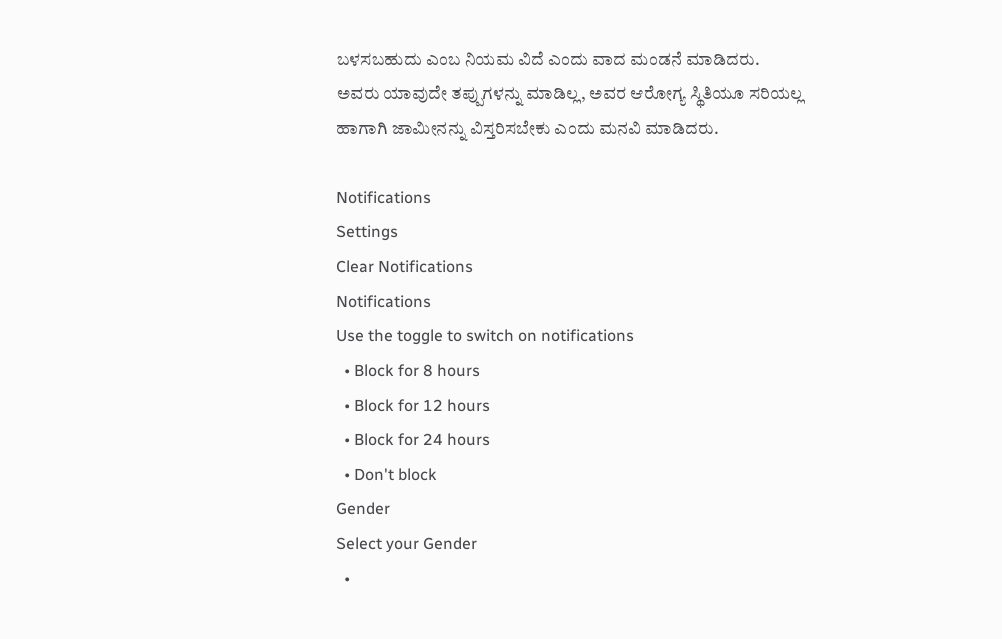ಬಳಸಬಹುದು ಎಂಬ ನಿಯಮ ವಿದೆ ಎಂದು ವಾದ ಮಂಡನೆ ಮಾಡಿದರು. ಅವರು ಯಾವುದೇ ತಪ್ಪುಗಳನ್ನು ಮಾಡಿಲ್ಲ, ಅವರ ಆರೋಗ್ಯ ಸ್ಥಿತಿಯೂ ಸರಿಯಲ್ಲ ಹಾಗಾಗಿ ಜಾಮೀನನ್ನು ವಿಸ್ತರಿಸಬೇಕು ಎಂದು ಮನವಿ ಮಾಡಿದರು.

Notifications
Settings
Clear Notifications
Notifications
Use the toggle to switch on notifications
  • Block for 8 hours
  • Block for 12 hours
  • Block for 24 hours
  • Don't block
Gender
Select your Gender
  •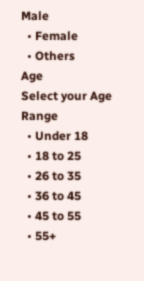Male
  • Female
  • Others
Age
Select your Age Range
  • Under 18
  • 18 to 25
  • 26 to 35
  • 36 to 45
  • 45 to 55
  • 55+